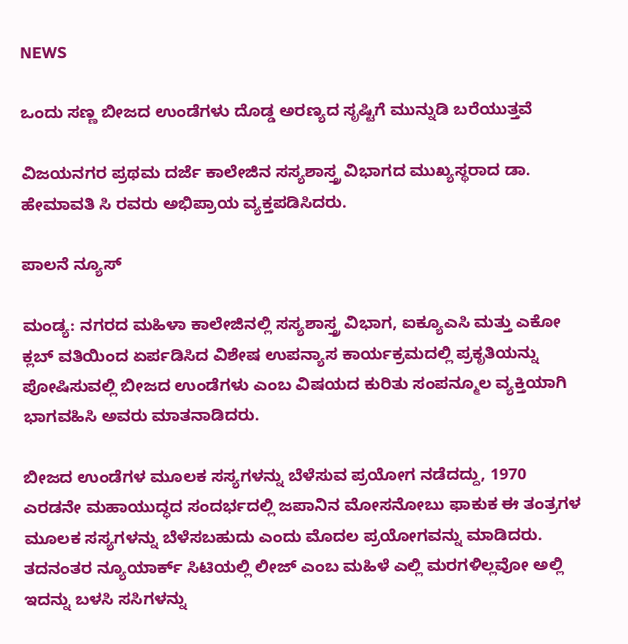NEWS

ಒಂದು ಸಣ್ಣ ಬೀಜದ ಉಂಡೆಗಳು ದೊಡ್ಡ ಅರಣ್ಯದ ಸೃಷ್ಟಿಗೆ ಮುನ್ನುಡಿ ಬರೆಯುತ್ತವೆ

ವಿಜಯನಗರ ಪ್ರಥಮ ದರ್ಜೆ ಕಾಲೇಜಿನ ಸಸ್ಯಶಾಸ್ತ್ರ ವಿಭಾಗದ ಮುಖ್ಯಸ್ಥರಾದ ಡಾ. ಹೇಮಾವತಿ ಸಿ ರವರು ಅಭಿಪ್ರಾಯ ವ್ಯಕ್ತಪಡಿಸಿದರು.

ಪಾಲನೆ ನ್ಯೂಸ್

ಮಂಡ್ಯ: ನಗರದ ಮಹಿಳಾ ಕಾಲೇಜಿನಲ್ಲಿ ಸಸ್ಯಶಾಸ್ತ್ರ ವಿಭಾಗ, ಐಕ್ಯೂಎಸಿ ಮತ್ತು ಎಕೋ ಕ್ಲಬ್ ವತಿಯಿಂದ ಏರ್ಪಡಿಸಿದ ವಿಶೇಷ ಉಪನ್ಯಾಸ ಕಾರ್ಯಕ್ರಮದಲ್ಲಿ ಪ್ರಕೃತಿಯನ್ನು ಪೋಷಿಸುವಲ್ಲಿ ಬೀಜದ ಉಂಡೆಗಳು ಎಂಬ ವಿಷಯದ ಕುರಿತು ಸಂಪನ್ಮೂಲ ವ್ಯಕ್ತಿಯಾಗಿ ಭಾಗವಹಿಸಿ ಅವರು ಮಾತನಾಡಿದರು.

ಬೀಜದ ಉಂಡೆಗಳ ಮೂಲಕ ಸಸ್ಯಗಳನ್ನು ಬೆಳೆಸುವ ಪ್ರಯೋಗ ನಡೆದದ್ದು, 1970 ಎರಡನೇ ಮಹಾಯುದ್ಧದ ಸಂದರ್ಭದಲ್ಲಿ ಜಪಾನಿನ ಮೋಸನೋಬು ಫಾಕುಕ ಈ ತಂತ್ರಗಳ ಮೂಲಕ ಸಸ್ಯಗಳನ್ನು ಬೆಳೆಸಬಹುದು ಎಂದು ಮೊದಲ ಪ್ರಯೋಗವನ್ನು ಮಾಡಿದರು. ತದನಂತರ ನ್ಯೂಯಾರ್ಕ್ ಸಿಟಿಯಲ್ಲಿ ಲೀಜ್ ಎಂಬ ಮಹಿಳೆ ಎಲ್ಲಿ ಮರಗಳಿಲ್ಲವೋ ಅಲ್ಲಿ ಇದನ್ನು ಬಳಸಿ ಸಸಿಗಳನ್ನು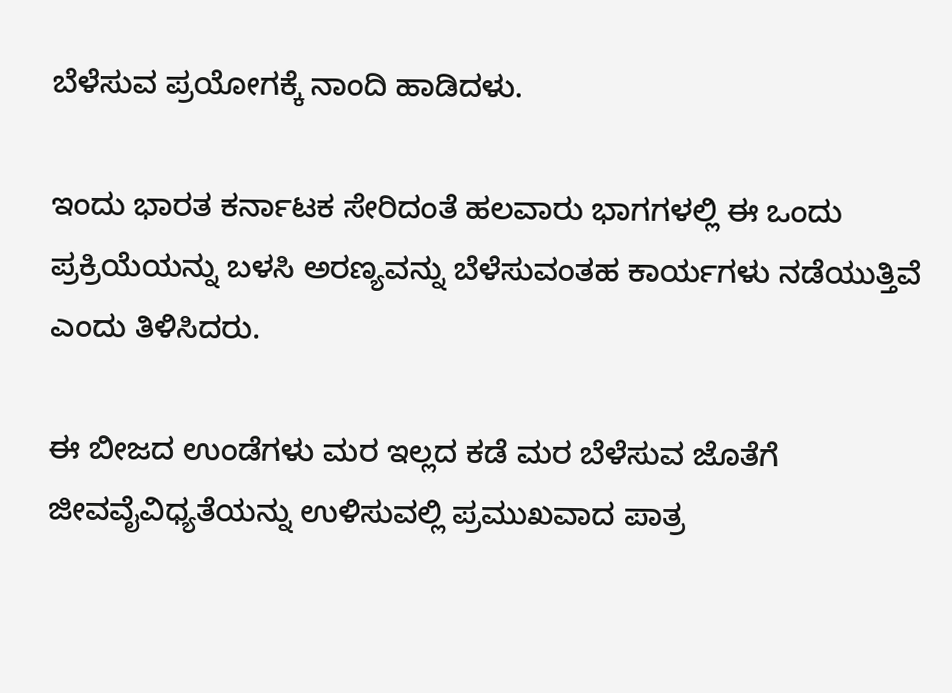ಬೆಳೆಸುವ ಪ್ರಯೋಗಕ್ಕೆ ನಾಂದಿ ಹಾಡಿದಳು.

ಇಂದು ಭಾರತ ಕರ್ನಾಟಕ ಸೇರಿದಂತೆ ಹಲವಾರು ಭಾಗಗಳಲ್ಲಿ ಈ ಒಂದು ಪ್ರಕ್ರಿಯೆಯನ್ನು ಬಳಸಿ ಅರಣ್ಯವನ್ನು ಬೆಳೆಸುವಂತಹ ಕಾರ್ಯಗಳು ನಡೆಯುತ್ತಿವೆ ಎಂದು ತಿಳಿಸಿದರು.

ಈ ಬೀಜದ ಉಂಡೆಗಳು ಮರ ಇಲ್ಲದ ಕಡೆ ಮರ ಬೆಳೆಸುವ ಜೊತೆಗೆ ಜೀವವೈವಿಧ್ಯತೆಯನ್ನು ಉಳಿಸುವಲ್ಲಿ ಪ್ರಮುಖವಾದ ಪಾತ್ರ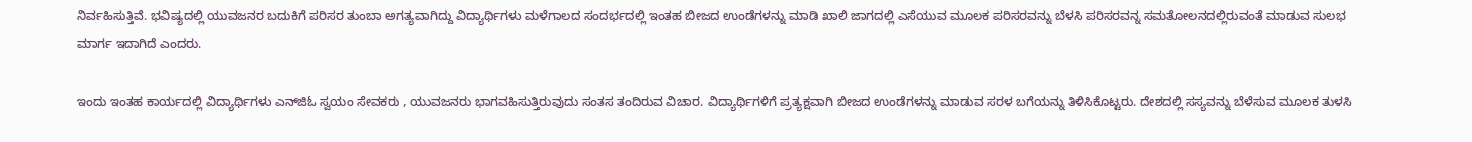ನಿರ್ವಹಿಸುತ್ತಿವೆ. ಭವಿಷ್ಯದಲ್ಲಿ ಯುವಜನರ ಬದುಕಿಗೆ ಪರಿಸರ ತುಂಬಾ ಅಗತ್ಯವಾಗಿದ್ದು ವಿದ್ಯಾರ್ಥಿಗಳು ಮಳೆಗಾಲದ ಸಂದರ್ಭದಲ್ಲಿ ಇಂತಹ ಬೀಜದ ಉಂಡೆಗಳನ್ನು ಮಾಡಿ ಖಾಲಿ ಜಾಗದಲ್ಲಿ ಎಸೆಯುವ ಮೂಲಕ ಪರಿಸರವನ್ನು ಬೆಳಸಿ ಪರಿಸರವನ್ನ ಸಮತೋಲನದಲ್ಲಿರುವಂತೆ ಮಾಡುವ ಸುಲಭ ಮಾರ್ಗ ಇದಾಗಿದೆ ಎಂದರು.

ಇಂದು ಇಂತಹ ಕಾರ್ಯದಲ್ಲಿ ವಿದ್ಯಾರ್ಥಿಗಳು ಎನ್‌ಜಿಓ ಸ್ವಯಂ ಸೇವಕರು , ಯುವಜನರು ಭಾಗವಹಿಸುತ್ತಿರುವುದು ಸಂತಸ ತಂದಿರುವ ವಿಚಾರ. ವಿದ್ಯಾರ್ಥಿಗಳಿಗೆ ಪ್ರತ್ಯಕ್ಷವಾಗಿ ಬೀಜದ ಉಂಡೆಗಳನ್ನು ಮಾಡುವ ಸರಳ ಬಗೆಯನ್ನು ತಿಳಿಸಿಕೊಟ್ಟರು. ದೇಶದಲ್ಲಿ ಸಸ್ಯವನ್ನು ಬೆಳೆಸುವ ಮೂಲಕ ತುಳಸಿ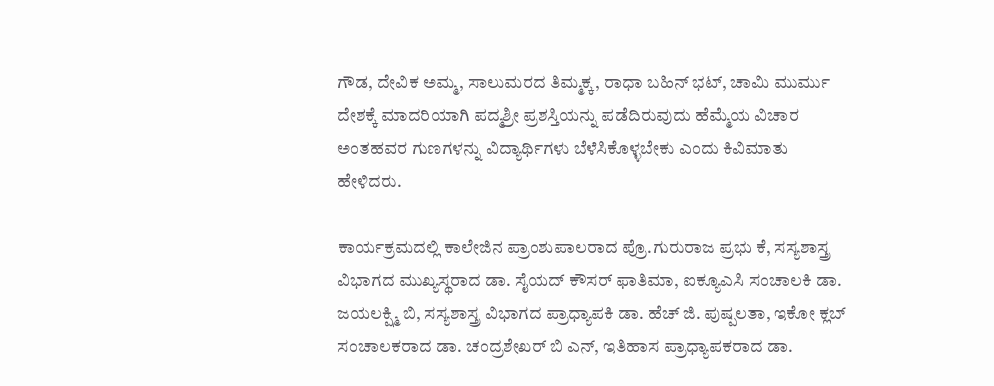ಗೌಡ, ದೇವಿಕ ಅಮ್ಮ, ಸಾಲುಮರದ ತಿಮ್ಮಕ್ಕ, ರಾಧಾ ಬಹಿನ್ ಭಟ್, ಚಾಮಿ ಮುರ್ಮು ದೇಶಕ್ಕೆ ಮಾದರಿಯಾಗಿ ಪದ್ಮಶ್ರೀ ಪ್ರಶಸ್ತಿಯನ್ನು ಪಡೆದಿರುವುದು ಹೆಮ್ಮೆಯ ವಿಚಾರ ಅಂತಹವರ ಗುಣಗಳನ್ನು ವಿದ್ಯಾರ್ಥಿಗಳು ಬೆಳೆಸಿಕೊಳ್ಳಬೇಕು ಎಂದು ಕಿವಿಮಾತು ಹೇಳಿದರು.

ಕಾರ್ಯಕ್ರಮದಲ್ಲಿ ಕಾಲೇಜಿನ ಪ್ರಾಂಶುಪಾಲರಾದ ಪ್ರೊ.ಗುರುರಾಜ ಪ್ರಭು ಕೆ, ಸಸ್ಯಶಾಸ್ತ್ರ ವಿಭಾಗದ ಮುಖ್ಯಸ್ಥರಾದ ಡಾ. ಸೈಯದ್ ಕೌಸರ್ ಫಾತಿಮಾ, ಐಕ್ಯೂಎಸಿ ಸಂಚಾಲಕಿ ಡಾ. ಜಯಲಕ್ಷ್ಮಿ ಬಿ, ಸಸ್ಯಶಾಸ್ತ್ರ ವಿಭಾಗದ ಪ್ರಾಧ್ಯಾಪಕಿ ಡಾ. ಹೆಚ್ ಜಿ. ಪುಷ್ಪಲತಾ, ಇಕೋ ಕ್ಲಬ್ ಸಂಚಾಲಕರಾದ ಡಾ. ಚಂದ್ರಶೇಖರ್ ಬಿ ಎನ್, ಇತಿಹಾಸ ಪ್ರಾಧ್ಯಾಪಕರಾದ ಡಾ.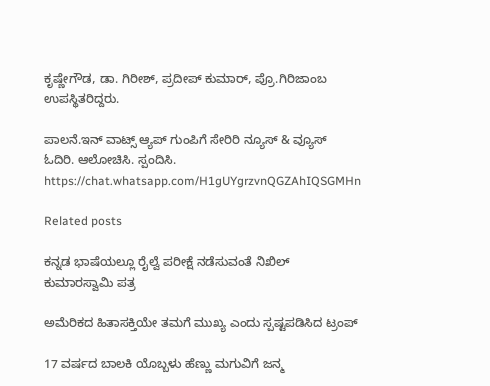ಕೃಷ್ಣೇಗೌಡ, ಡಾ. ಗಿರೀಶ್, ಪ್ರದೀಪ್ ಕುಮಾರ್, ಪ್ರೊ.ಗಿರಿಜಾಂಬ ಉಪಸ್ಥಿತರಿದ್ದರು.

ಪಾಲನೆ.ಇನ್ ವಾಟ್ಸ್ ಆ್ಯಪ್ ಗುಂಪಿಗೆ ಸೇರಿರಿ ನ್ಯೂಸ್ & ವ್ಯೂಸ್ ಓದಿರಿ. ಆಲೋಚಿಸಿ. ಸ್ಪಂದಿಸಿ.
https://chat.whatsapp.com/H1gUYgrzvnQGZAhIQSGMHn

Related posts

ಕನ್ನಡ ಭಾಷೆಯಲ್ಲೂ ರೈಲ್ವೆ ಪರೀಕ್ಷೆ ನಡೆಸುವಂತೆ ನಿಖಿಲ್‌ ಕುಮಾರಸ್ವಾಮಿ ಪತ್ರ

ಅಮೆರಿಕದ ಹಿತಾಸಕ್ತಿಯೇ ತಮಗೆ ಮುಖ್ಯ ಎಂದು ಸ್ಪಷ್ಟಪಡಿಸಿದ ಟ್ರಂಪ್

17 ವರ್ಷದ ಬಾಲಕಿ ಯೊಬ್ಬಳು ಹೆಣ್ಣು ಮಗುವಿಗೆ ಜನ್ಮ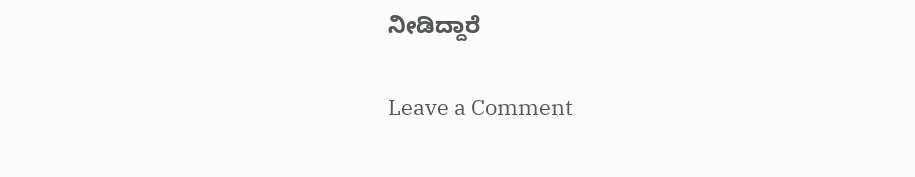ನೀಡಿದ್ದಾರೆ

Leave a Comment